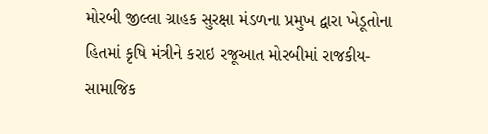મોરબી જીલ્લા ગ્રાહક સુરક્ષા મંડળના પ્રમુખ દ્વારા ખેડૂતોના હિતમાં કૃષિ મંત્રીને કરાઇ રજૂઆત મોરબીમાં રાજકીય-સામાજિક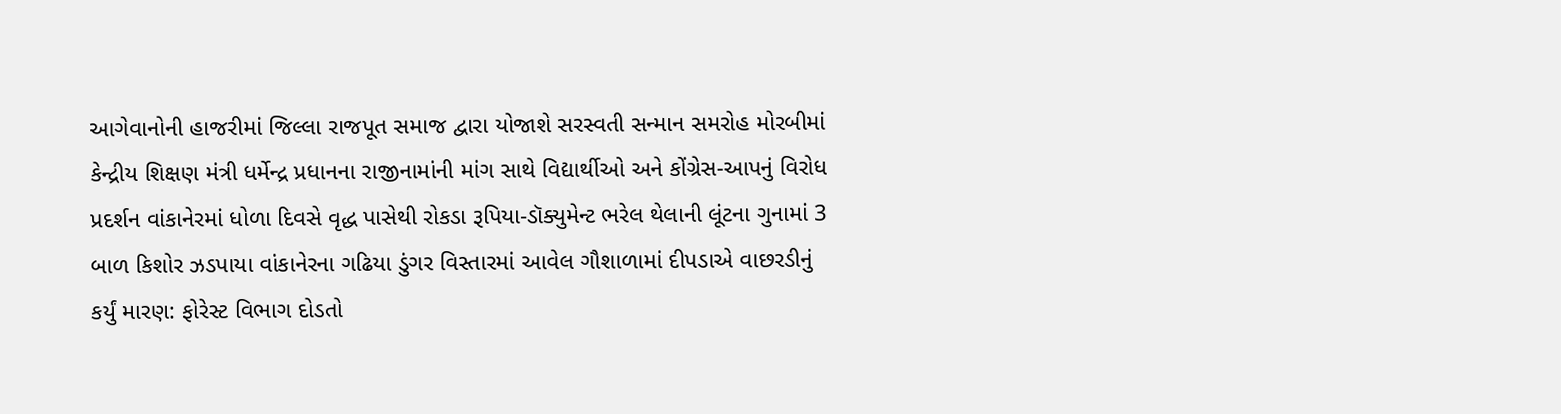આગેવાનોની હાજરીમાં જિલ્લા રાજપૂત સમાજ દ્વારા યોજાશે સરસ્વતી સન્માન સમરોહ મોરબીમાં કેન્દ્રીય શિક્ષણ મંત્રી ધર્મેન્દ્ર પ્રધાનના રાજીનામાંની માંગ સાથે વિદ્યાર્થીઓ અને કોંગ્રેસ-આપનું વિરોધ પ્રદર્શન વાંકાનેરમાં ધોળા દિવસે વૃદ્ધ પાસેથી રોકડા રૂપિયા-ડૉક્યુમેન્ટ ભરેલ થેલાની લૂંટના ગુનામાં 3 બાળ કિશોર ઝડપાયા વાંકાનેરના ગઢિયા ડુંગર વિસ્તારમાં આવેલ ગૌશાળામાં દીપડાએ વાછરડીનું કર્યું મારણ: ફોરેસ્ટ વિભાગ દોડતો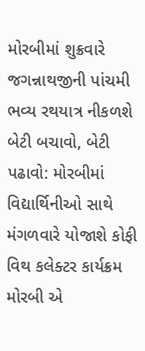મોરબીમાં શુક્રવારે જગન્નાથજીની પાંચમી ભવ્ય રથયાત્ર નીકળશે બેટી બચાવો, બેટી પઢાવો: મોરબીમાં વિદ્યાર્થિનીઓ સાથે મંગળવારે યોજાશે કોફી વિથ કલેક્ટર કાર્યક્રમ મોરબી એ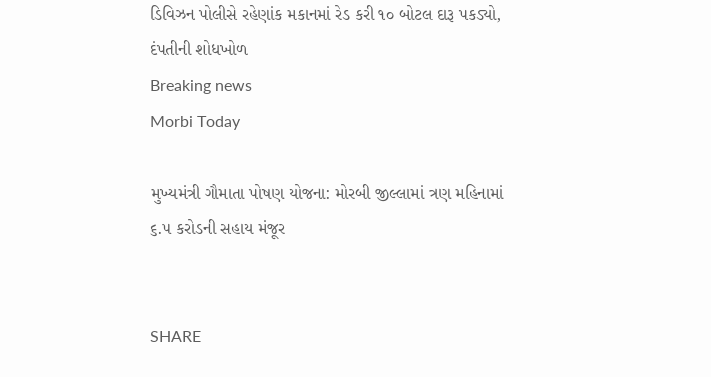ડિવિઝન પોલીસે રહેણાંક મકાનમાં રેડ કરી ૧૦ બોટલ દારૂ પકડ્યો, દંપતીની શોધખોળ
Breaking news
Morbi Today

મુખ્યમંત્રી ગૌમાતા પોષણ યોજના: મોરબી જીલ્લામાં ત્રણ મહિનામાં ૬.૫ કરોડની સહાય મંજૂર


SHARE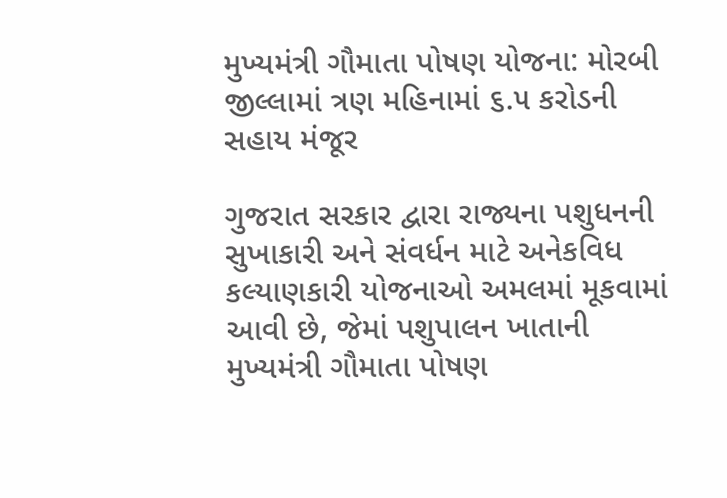મુખ્યમંત્રી ગૌમાતા પોષણ યોજના: મોરબી જીલ્લામાં ત્રણ મહિનામાં ૬.૫ કરોડની સહાય મંજૂર

ગુજરાત સરકાર દ્વારા રાજ્યના પશુધનની સુખાકારી અને સંવર્ધન માટે અનેકવિધ કલ્યાણકારી યોજનાઓ અમલમાં મૂકવામાં આવી છે, જેમાં પશુપાલન ખાતાની મુખ્યમંત્રી ગૌમાતા પોષણ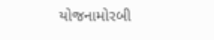યોજનામોરબી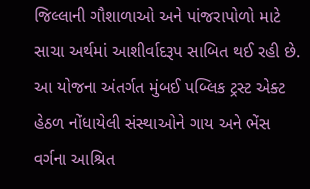જિલ્લાની ગૌશાળાઓ અને પાંજરાપોળો માટે સાચા અર્થમાં આશીર્વાદરૂપ સાબિત થઈ રહી છે. આ યોજના અંતર્ગત મુંબઈ પબ્લિક ટ્રસ્ટ એક્ટ હેઠળ નોંધાયેલી સંસ્થાઓને ગાય અને ભેંસ વર્ગના આશ્રિત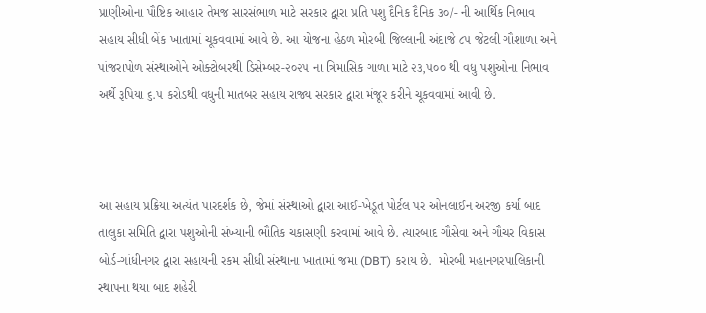પ્રાણીઓના પૌષ્ટિક આહાર તેમજ સારસંભાળ માટે સરકાર દ્વારા પ્રતિ પશુ દૈનિક દૈનિક ૩૦/- ની આર્થિક નિભાવ સહાય સીધી બેંક ખાતામાં ચૂકવવામાં આવે છે. આ યોજના હેઠળ મોરબી જિલ્લાની અંદાજે ૮૫ જેટલી ગૌશાળા અને પાંજરાપોળ સંસ્થાઓને ઓક્ટોબરથી ડિસેમ્બર-૨૦૨૫ ના ત્રિમાસિક ગાળા માટે ૨૩,૫૦૦ થી વધુ પશુઓના નિભાવ અર્થે રૂપિયા ૬.૫ કરોડથી વધુની માતબર સહાય રાજ્ય સરકાર દ્વારા મંજૂર કરીને ચૂકવવામાં આવી છે.



આ સહાય પ્રક્રિયા અત્યંત પારદર્શક છે, જેમાં સંસ્થાઓ દ્વારા આઈ-ખેડૂત પોર્ટલ પર ઓનલાઈન અરજી કર્યા બાદ તાલુકા સમિતિ દ્વારા પશુઓની સંખ્યાની ભૌતિક ચકાસણી કરવામાં આવે છે. ત્યારબાદ ગૌસેવા અને ગૌચર વિકાસ બોર્ડ-ગાંધીનગર દ્વારા સહાયની રકમ સીધી સંસ્થાના ખાતામાં જમા (DBT) કરાય છે.  મોરબી મહાનગરપાલિકાની સ્થાપના થયા બાદ શહેરી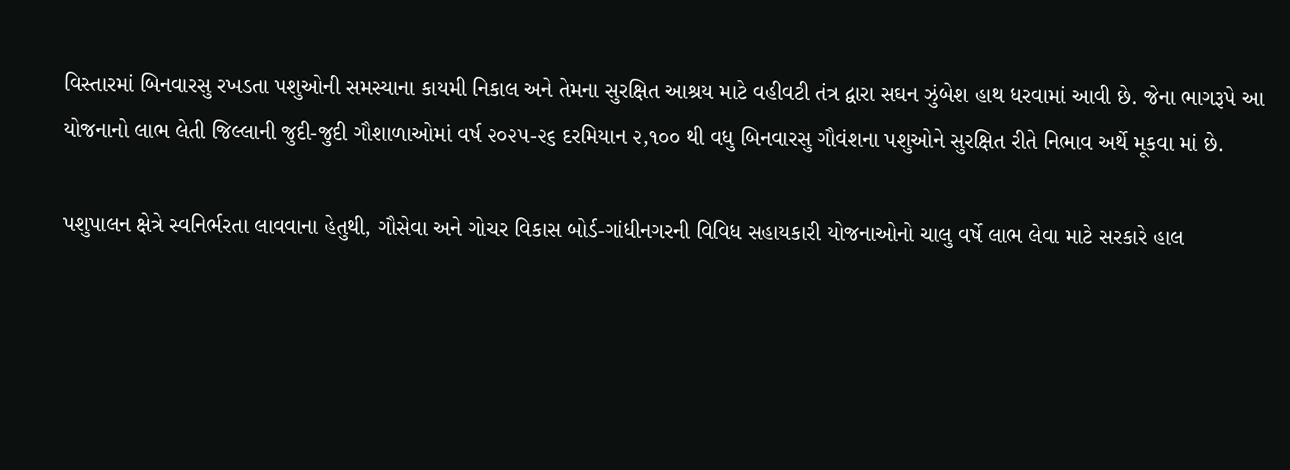વિસ્તારમાં બિનવારસુ રખડતા પશુઓની સમસ્યાના કાયમી નિકાલ અને તેમના સુરક્ષિત આશ્રય માટે વહીવટી તંત્ર દ્વારા સઘન ઝુંબેશ હાથ ધરવામાં આવી છે. જેના ભાગરૂપે આ યોજનાનો લાભ લેતી જિલ્લાની જુદી-જુદી ગૌશાળાઓમાં વર્ષ ૨૦૨૫-૨૬ દરમિયાન ૨,૧૦૦ થી વધુ બિનવારસુ ગૌવંશના પશુઓને સુરક્ષિત રીતે નિભાવ અર્થે મૂકવા માં છે.

પશુપાલન ક્ષેત્રે સ્વનિર્ભરતા લાવવાના હેતુથી, ગૌસેવા અને ગોચર વિકાસ બોર્ડ-ગાંધીનગરની વિવિધ સહાયકારી યોજનાઓનો ચાલુ વર્ષે લાભ લેવા માટે સરકારે હાલ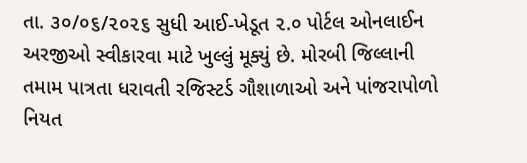તા. ૩૦/૦૬/૨૦૨૬ સુધી આઈ-ખેડૂત ૨.૦ પોર્ટલ ઓનલાઈન અરજીઓ સ્વીકારવા માટે ખુલ્લું મૂક્યું છે. મોરબી જિલ્લાની તમામ પાત્રતા ધરાવતી રજિસ્ટર્ડ ગૌશાળાઓ અને પાંજરાપોળો નિયત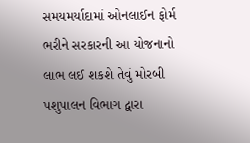સમયમર્યાદામાં ઓનલાઈન ફોર્મ ભરીને સરકારની આ યોજનાનો લાભ લઈ શકશે તેવું મોરબી પશુપાલન વિભાગ દ્વારા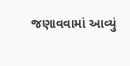જણાવવામાં આવ્યું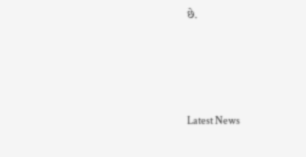છે.






Latest News